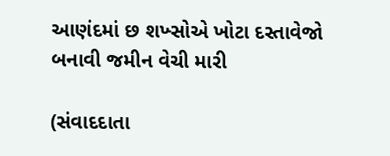આણંદમાં છ શખ્સોએ ખોટા દસ્તાવેજો બનાવી જમીન વેચી મારી

(સંવાદદાતા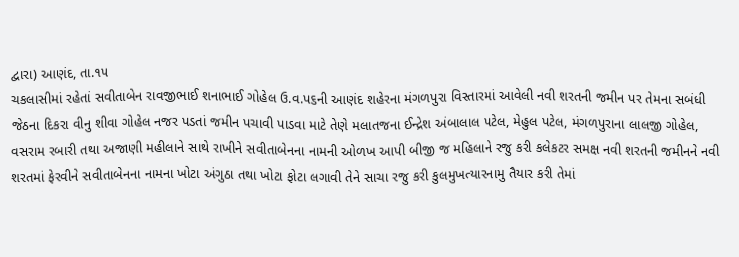દ્વારા) આણંદ, તા.૧૫
ચકલાસીમાં રહેતાં સવીતાબેન રાવજીભાઈ શનાભાઈ ગોહેલ ઉ.વ.પ૬ની આણંદ શહેરના મંગળપુરા વિસ્તારમાં આવેલી નવી શરતની જમીન પર તેમના સબંધી જેઠના દિકરા વીનુ શીવા ગોહેલ નજર પડતાં જમીન પચાવી પાડવા માટે તેણે મલાતજના ઈન્દ્રેશ અંબાલાલ પટેલ, મેહુલ પટેલ, મંગળપુરાના લાલજી ગોહેલ, વસરામ રબારી તથા અજાણી મહીલાને સાથે રાખીને સવીતાબેનના નામની ઓળખ આપી બીજી જ મહિલાને રજુ કરી કલેકટર સમક્ષ નવી શરતની જમીનને નવી શરતમાં ફેરવીને સવીતાબેનના નામના ખોટા અંગુઠા તથા ખોટા ફોટા લગાવી તેને સાચા રજુ કરી કુલમુખત્યારનામુ તૈયાર કરી તેમાં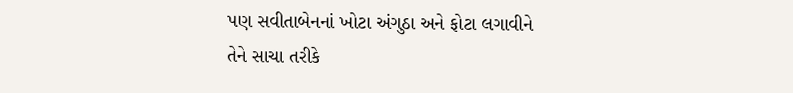પણ સવીતાબેનનાં ખોટા અંગુઠા અને ફોટા લગાવીને તેને સાચા તરીકે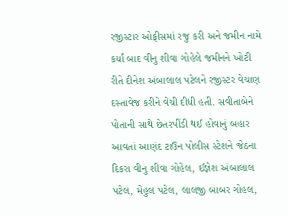રજીસ્ટાર ઓફીસમાં રજુ કરી અને જમીન નામે કર્યાં બાદ વીનુ શીવા ગોહેલે જમીનને ખોટી રીતે દીનેશ અંબાલાલ પટેલને રજીસ્ટર વેચાણ દસ્તાવેજ કરીને વેચી દીધી હતી. સવીતાબેને પોતાની સાથે છેતરપીંડી થઈ હોવાનું બહાર આવતાં આણંદ ટાઉન પોલીસ સ્ટેશને જેઠના દિકરા વીનુ શીવા ગોહેલ, ઈજ્ઞેશ અંબાલાલ પટેલ, મેહુલ પટેલ, લાલજી બાબર ગોહલ,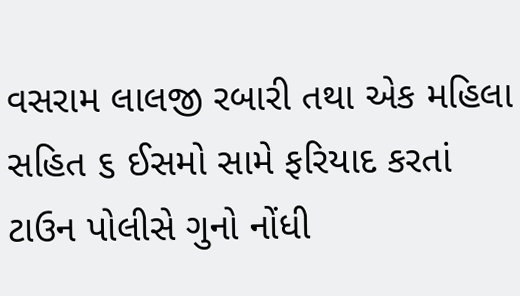વસરામ લાલજી રબારી તથા એક મહિલા સહિત ૬ ઈસમો સામે ફરિયાદ કરતાં ટાઉન પોલીસે ગુનો નોંધી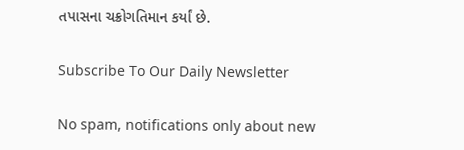તપાસના ચક્રોગતિમાન કર્યાં છે.

Subscribe To Our Daily Newsletter

No spam, notifications only about new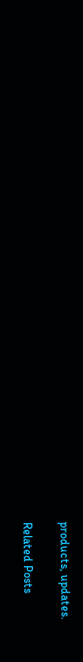products, updates.

Related Posts